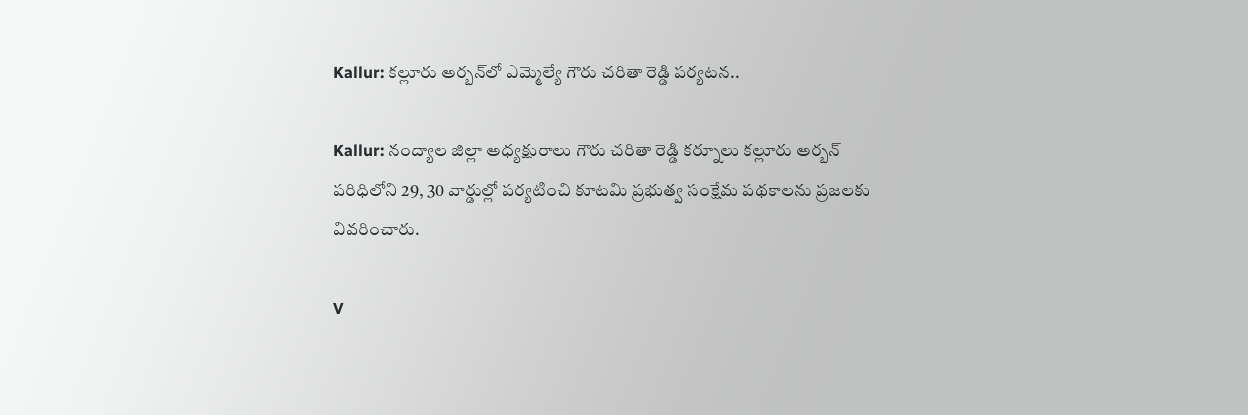Kallur: కల్లూరు అర్బన్‌లో ఎమ్మెల్యే గౌరు చరితా రెడ్డి పర్యటన..

Kallur: నంద్యాల జిల్లా అధ్యక్షురాలు గౌరు చరితా రెడ్డి కర్నూలు కల్లూరు అర్బన్ పరిధిలోని 29, 30 వార్డుల్లో పర్యటించి కూటమి ప్రభుత్వ సంక్షేమ పథకాలను ప్రజలకు వివరించారు.

V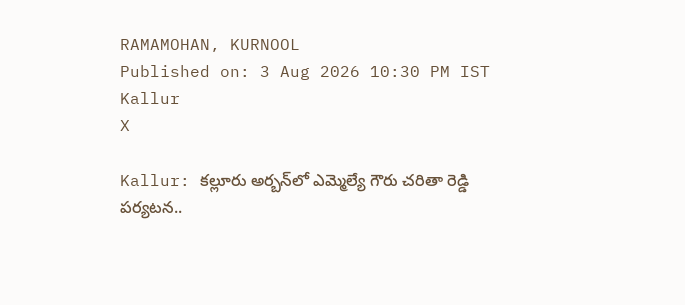RAMAMOHAN, KURNOOL
Published on: 3 Aug 2026 10:30 PM IST
Kallur
X

Kallur: కల్లూరు అర్బన్‌లో ఎమ్మెల్యే గౌరు చరితా రెడ్డి పర్యటన..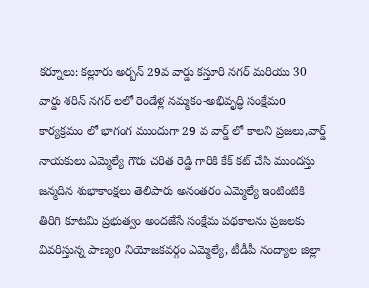కర్నూలు: కల్లూరు అర్బన్ 29వ వార్డు కస్తూరి నగర్ మరియు 30 వార్డు శరిన్ నగర్ లలో రెండేళ్ల నమ్మకం-అభివృద్ధి సంక్షేమo కార్యక్రమం లో భాగంగ ముందుగా 29 వ వార్డ్ లో కాలని ప్రజలు,వార్డ్ నాయకులు ఎమ్మెల్యే గౌరు చరిత రెడ్డి గారికి కేక్ కట్ చేసి ముందస్తు జన్మదిన శుభాకాంక్షలు తెలిపారు అనంతరం ఎమ్మెల్యే ఇంటింటికి తిరిగి కూటమి ప్రభుత్వం అందజేసే సంక్షేమ పథకాలను ప్రజలకు వివరిస్తున్న పాణ్యo నియోజకవర్గం ఎమ్మెల్యే, టీడీపీ నంద్యాల జిల్లా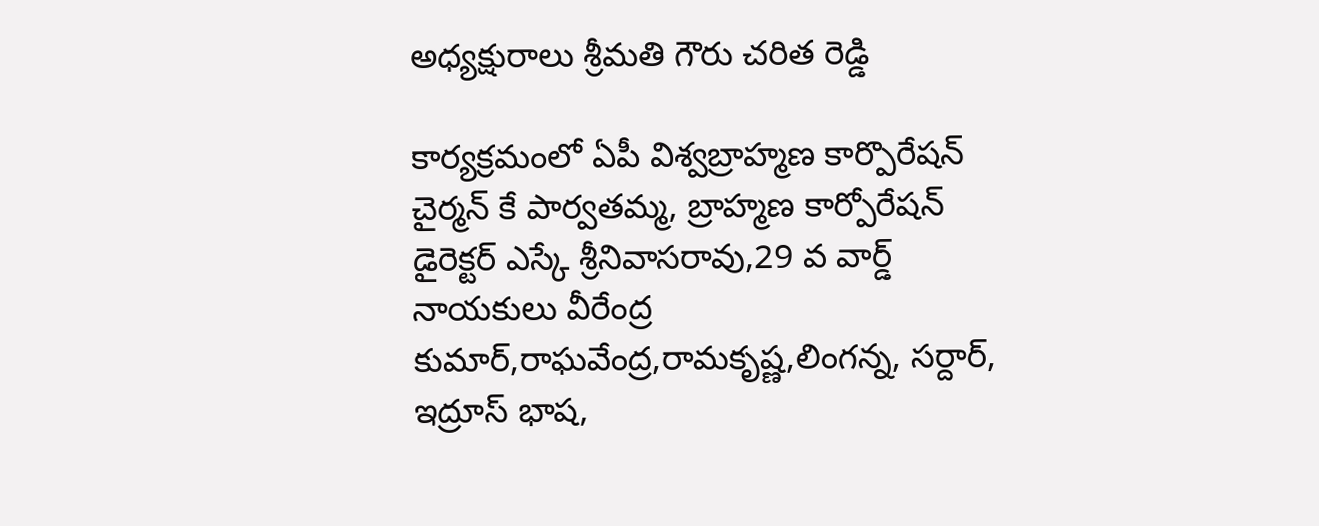అధ్యక్షురాలు శ్రీమతి గౌరు చరిత రెడ్డి

కార్యక్రమంలో ఏపీ విశ్వబ్రాహ్మణ కార్పొరేషన్ చైర్మన్ కే పార్వతమ్మ, బ్రాహ్మణ కార్పోరేషన్ డైరెక్టర్ ఎస్కే శ్రీనివాసరావు,29 వ వార్డ్ నాయకులు వీరేంద్ర కుమార్,రాఘవేంద్ర,రామకృష్ణ,లింగన్న, సర్దార్, ఇద్రూస్ భాష,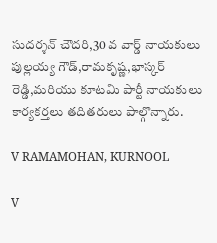సుదర్శన్ చౌదరి,30 వ వార్డ్ నాయకులు పుల్లయ్య గౌడ్,రామకృష్ణ,భాస్కర్ రెడ్డి,మరియు కూటమి పార్టీ నాయకులు కార్యకర్తలు తదితరులు పాల్గొన్నారు.

V RAMAMOHAN, KURNOOL

V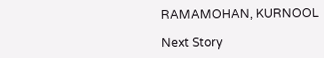RAMAMOHAN, KURNOOL

Next Story